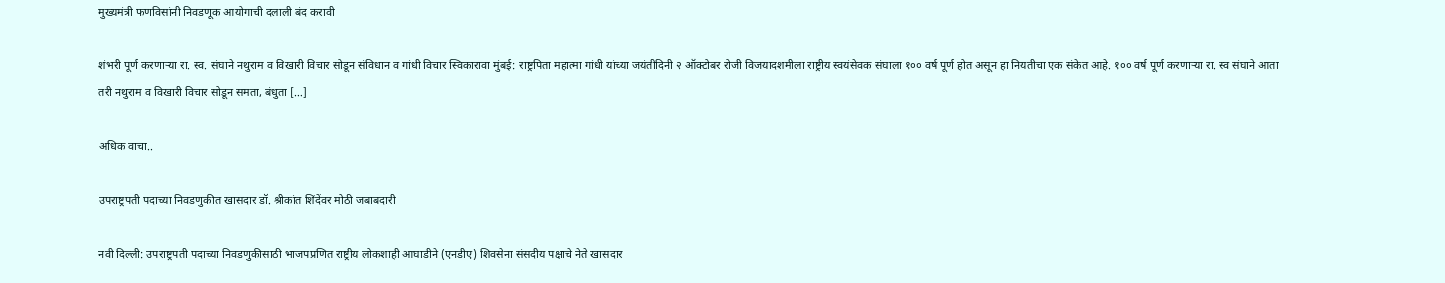मुख्यमंत्री फणविसांनी निवडणूक आयोगाची दलाली बंद करावी

शंभरी पूर्ण करणाऱ्या रा. स्व. संघाने नथुराम व विखारी विचार सोडून संविधान व गांधी विचार स्विकारावा मुंबई: राष्ट्रपिता महात्मा गांधी यांच्या जयंतीदिनी २ ऑक्टोबर रोजी विजयादशमीला राष्ट्रीय स्वयंसेवक संघाला १०० वर्ष पूर्ण होत असून हा नियतीचा एक संकेत आहे. १०० वर्ष पूर्ण करणाऱ्या रा. स्व संघाने आता तरी नथुराम व विखारी विचार सोडून समता, बंधुता […]

अधिक वाचा..

उपराष्ट्रपती पदाच्या निवडणुकीत खासदार डॉ. श्रीकांत शिंदेंवर मोठी जबाबदारी

नवी दिल्ली: उपराष्ट्रपती पदाच्या निवडणुकीसाठी भाजपप्रणित राष्ट्रीय लोकशाही आघाडीने (एनडीए) शिवसेना संसदीय पक्षाचे नेते खासदार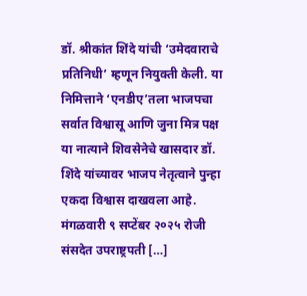डॉ. श्रीकांत शिंदे यांची ‘उमेदवाराचे प्रतिनिधी’ म्हणून नियुक्ती केली. या निमित्ताने ‘एनडीए’तला भाजपचा सर्वात विश्वासू आणि जुना मित्र पक्ष या नात्याने शिवसेनेचे खासदार डॉ. शिंदे यांच्यावर भाजप नेतृत्वाने पुन्हा एकदा विश्वास दाखवला आहे. मंगळवारी ९ सप्टेंबर २०२५ रोजी संसदेत उपराष्ट्रपती […]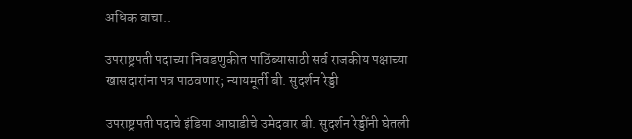अधिक वाचा..

उपराष्ट्रपती पदाच्या निवडणुकीत पाठिंब्यासाठी सर्व राजकीय पक्षाच्या खासदारांना पत्र पाठवणार; न्यायमूर्ती बी. सुदर्शन रेड्डी

उपराष्ट्रपती पदाचे इंडिया आघाडीचे उमेदवार बी. सुदर्शन रेड्डींनी घेतली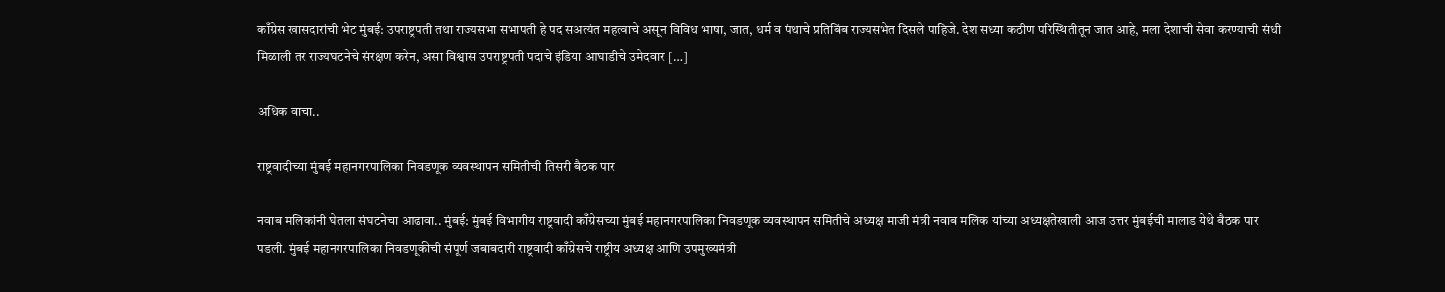काँग्रेस खासदारांची भेट मुंबई: उपराष्ट्रपती तथा राज्यसभा सभापती हे पद सअत्यंत महत्वाचे असून विविध भाषा, जात, धर्म व पंथाचे प्रतिबिंब राज्यसभेत दिसले पाहिजे. देश सध्या कठीण परिस्थितीतून जात आहे, मला देशाची सेवा करण्याची संधी मिळाली तर राज्यघटनेचे संरक्षण करेन, असा विश्वास उपराष्ट्रपती पदाचे इंडिया आघाडीचे उमेदवार […]

अधिक वाचा..

राष्ट्रवादीच्या मुंबई महानगरपालिका निवडणूक व्यवस्थापन समितीची तिसरी बैठक पार

नवाब मलिकांनी घेतला संघटनेचा आढावा.. मुंबई: मुंबई विभागीय राष्ट्रवादी काँग्रेसच्या मुंबई महानगरपालिका निवडणूक व्यवस्थापन समितीचे अध्यक्ष माजी मंत्री नवाब मलिक यांच्या अध्यक्षतेखाली आज उत्तर मुंबईची मालाड येथे बैठक पार पडली. मुंबई महानगरपालिका निवडणूकीची संपूर्ण जबाबदारी राष्ट्रवादी काँग्रेसचे राष्ट्रीय अध्यक्ष आणि उपमुख्यमंत्री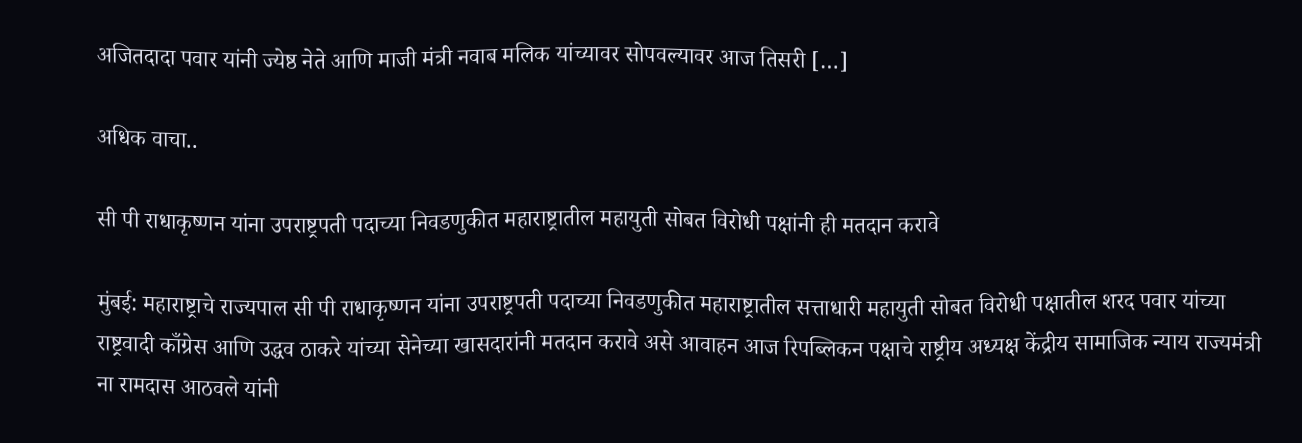अजितदादा पवार यांनी ज्येष्ठ नेते आणि माजी मंत्री नवाब मलिक यांच्यावर सोपवल्यावर आज तिसरी […]

अधिक वाचा..

सी पी राधाकृष्णन यांना उपराष्ट्रपती पदाच्या निवडणुकीत महाराष्ट्रातील महायुती सोबत विरोधी पक्षांनी ही मतदान करावे

मुंबई: महाराष्ट्राचे राज्यपाल सी पी राधाकृष्णन यांना उपराष्ट्रपती पदाच्या निवडणुकीत महाराष्ट्रातील सत्ताधारी महायुती सोबत विरोधी पक्षातील शरद पवार यांच्या राष्ट्रवादी काँग्रेस आणि उद्धव ठाकरे यांच्या सेनेच्या खासदारांनी मतदान करावे असे आवाहन आज रिपब्लिकन पक्षाचे राष्ट्रीय अध्यक्ष केंद्रीय सामाजिक न्याय राज्यमंत्री ना रामदास आठवले यांनी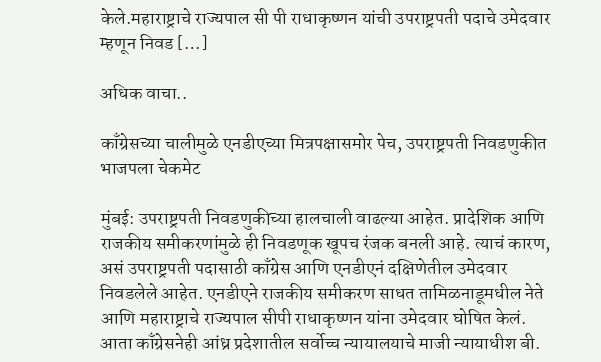केले.महाराष्ट्राचे राज्यपाल सी पी राधाकृष्णन यांची उपराष्ट्रपती पदाचे उमेदवार म्हणून निवड […]

अधिक वाचा..

काँग्रेसच्या चालीमुळे एनडीएच्या मित्रपक्षासमोर पेच, उपराष्ट्रपती निवडणुकीत भाजपला चेकमेट

मुंबई: उपराष्ट्रपती निवडणुकीच्या हालचाली वाढल्या आहेत. प्रादेशिक आणि राजकीय समीकरणांमुळे ही निवडणूक खूपच रंजक बनली आहे. त्याचं कारण, असं उपराष्ट्रपती पदासाठी काँग्रेस आणि एनडीएनं दक्षिणेतील उमेदवार निवडलेले आहेत. एनडीएने राजकीय समीकरण साधत तामिळनाडूमधील नेते आणि महाराष्ट्राचे राज्यपाल सीपी राधाकृष्णन यांना उमेदवार घोषित केलं. आता काँग्रेसनेही आंध्र प्रदेशातील सर्वोच्च न्यायालयाचे माजी न्यायाधीश बी.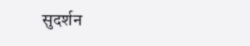सुदर्शन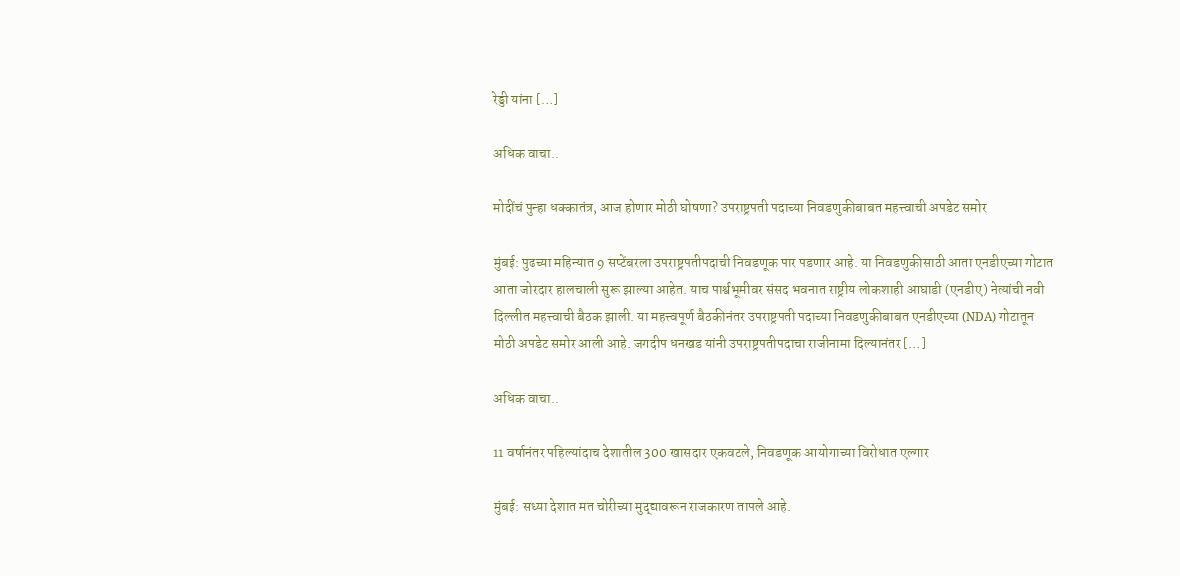रेड्डी यांना […]

अधिक वाचा..

मोदींचं पुन्हा धक्कातंत्र, आज होणार मोठी घोषणा? उपराष्ट्रपती पदाच्या निवडणुकीबाबत महत्त्वाची अपडेट समोर

मुंबई: पुढच्या महिन्यात 9 सप्टेंबरला उपराष्ट्रपतीपदाची निवडणूक पार पडणार आहे. या निवडणुकीसाठी आता एनडीएच्या गोटात आता जोरदार हालचाली सुरू झाल्या आहेत. याच पार्श्वभूमीवर संसद भवनात राष्ट्रीय लोकशाही आघाडी (एनडीए) नेत्यांची नवी दिल्लीत महत्त्वाची बैठक झाली. या महत्त्वपूर्ण बैठकीनंतर उपराष्ट्रपती पदाच्या निवडणुकीबाबत एनडीएच्या (NDA) गोटातून मोठी अपडेट समोर आली आहे. जगदीप धनखड यांनी उपराष्ट्रपतीपदाचा राजीनामा दिल्यानंतर […]

अधिक वाचा..

11 वर्षानंतर पहिल्यांदाच देशातील 300 खासदार एकवटले, निवडणूक आयोगाच्या विरोधात एल्गार

मुंबई: सध्या देशात मत चोरीच्या मुद्द्यावरून राजकारण तापले आहे.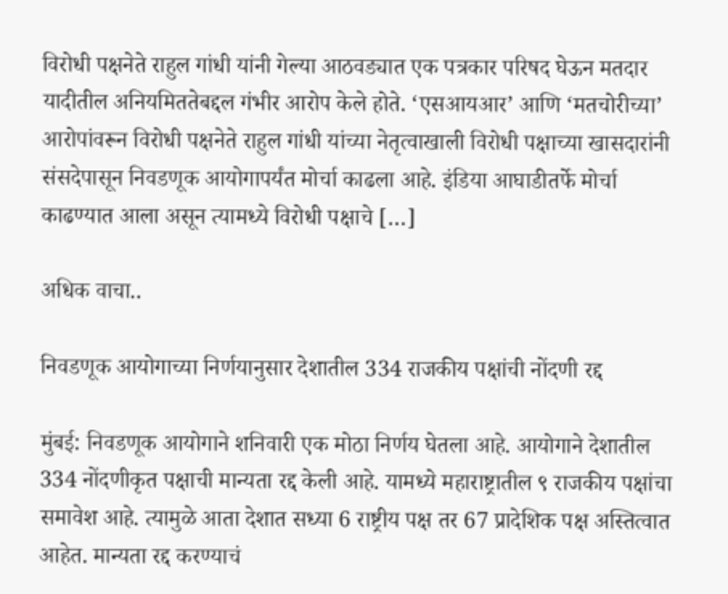विरोधी पक्षनेते राहुल गांधी यांनी गेल्या आठवड्यात एक पत्रकार परिषद घेऊन मतदार यादीतील अनियमिततेबद्दल गंभीर आरोप केले होते. ‘एसआयआर’ आणि ‘मतचोरीच्या’ आरोपांवरून विरोधी पक्षनेते राहुल गांधी यांच्या नेतृत्वाखाली विरोधी पक्षाच्या खासदारांनी संसदेपासून निवडणूक आयोगापर्यंत मोर्चा काढला आहे. इंडिया आघाडीतर्फे मोर्चा काढण्यात आला असून त्यामध्ये विरोधी पक्षाचे […]

अधिक वाचा..

निवडणूक आयोगाच्या निर्णयानुसार देशातील 334 राजकीय पक्षांची नोंदणी रद्द

मुंबई: निवडणूक आयोगाने शनिवारी एक मोठा निर्णय घेतला आहे. आयोगाने देशातील 334 नोंदणीकृत पक्षाची मान्यता रद्द केली आहे. यामध्ये महाराष्ट्रातील ९ राजकीय पक्षांचा समावेश आहे. त्यामुळे आता देशात सध्या 6 राष्ट्रीय पक्ष तर 67 प्रादेशिक पक्ष अस्तित्वात आहेत. मान्यता रद्द करण्याचं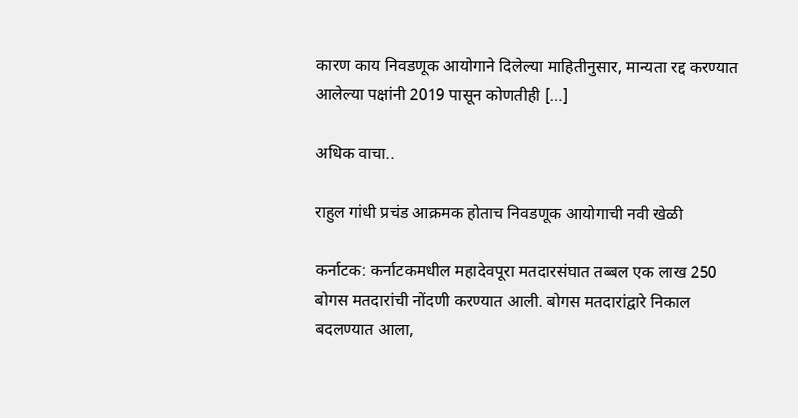कारण काय निवडणूक आयोगाने दिलेल्या माहितीनुसार, मान्यता रद्द करण्यात आलेल्या पक्षांनी 2019 पासून कोणतीही […]

अधिक वाचा..

राहुल गांधी प्रचंड आक्रमक होताच निवडणूक आयोगाची नवी खेळी

कर्नाटक: कर्नाटकमधील महादेवपूरा मतदारसंघात तब्बल एक लाख 250 बोगस मतदारांची नोंदणी करण्यात आली. बोगस मतदारांद्वारे निकाल बदलण्यात आला,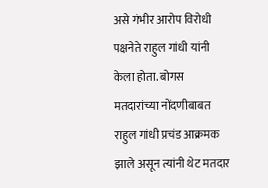असे गंभीर आरोप विरोधी पक्षनेते राहुल गांधी यांनी केला होता. बोगस मतदारांच्या नोंदणीबाबत राहुल गांधी प्रचंड आक्रमक झाले असून त्यांनी थेट मतदार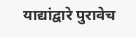याद्यांद्वारे पुरावेच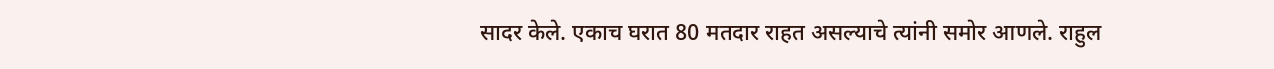सादर केले. एकाच घरात 80 मतदार राहत असल्याचे त्यांनी समोर आणले. राहुल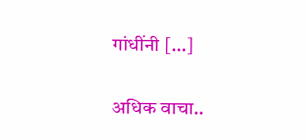गांधींनी […]

अधिक वाचा..